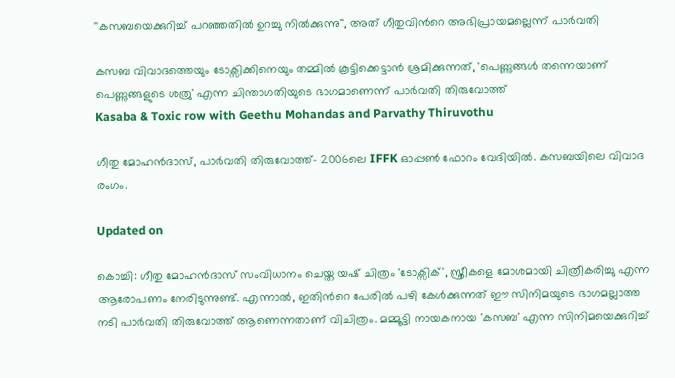''കസബയെക്കുറിച്ച് പറഞ്ഞതിൽ ഉറച്ചു നിൽക്കുന്നു'', അത് ഗീതുവിന്‍റെ അഭിപ്രായമല്ലെന്ന് പാർവതി

കസബ വിവാദത്തെയും ടോക്സിക്കിനെയും തമ്മിൽ കൂട്ടിക്കെട്ടാൻ ശ്രമിക്കുന്നത്, 'പെണ്ണുങ്ങൾ തന്നെയാണ് പെണ്ണുങ്ങളുടെ ശത്രു' എന്ന ചിന്താഗതിയുടെ ഭാഗമാണെന്ന് പാർവതി തിരുവോത്ത്
Kasaba & Toxic row with Geethu Mohandas and Parvathy Thiruvothu

ഗീതു മോഹൻദാസ്, പാർവതി തിരുവോത്ത്- 2006ലെ IFFK ഓപ്പൺ ഫോറം വേദിയിൽ. കസബയിലെ വിവാദ രംഗം.

Updated on

കൊച്ചി: ഗീതു മോഹൻദാസ് സംവിധാനം ചെയ്ത യഷ് ചിത്രം 'ടോക്സിക്', സ്ത്രീകളെ മോശമായി ചിത്രീകരിച്ചു എന്ന ആരോപണം നേരിടുന്നുണ്ട്. എന്നാൽ, ഇതിന്‍റെ പേരിൽ പഴി കേൾക്കുന്നത് ഈ സിനിമയുടെ ഭാഗമല്ലാത്ത നടി പാർവതി തിരുവോത്ത് ആണെന്നതാണ് വിചിത്രം. മമ്മൂട്ടി നായകനായ 'കസബ' എന്ന സിനിമയെക്കുറിച്ച്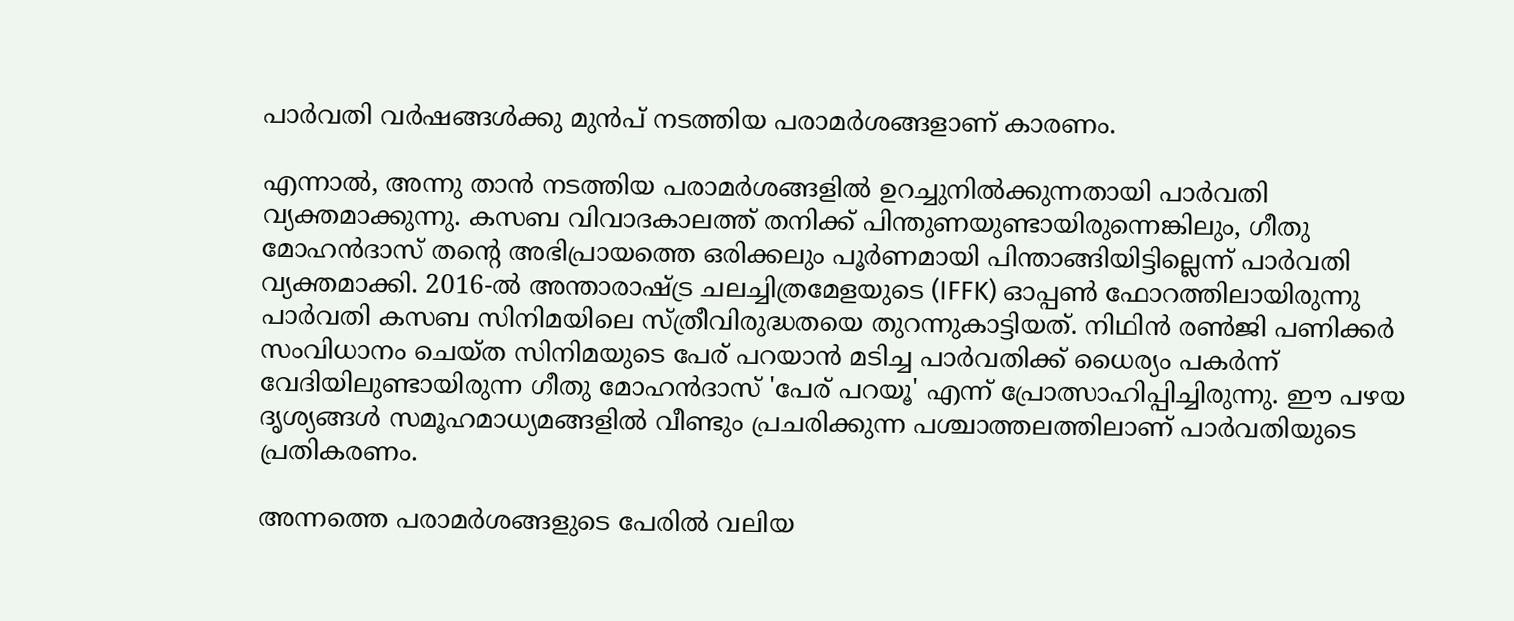പാർവതി വർഷങ്ങൾക്കു മുൻപ് നടത്തിയ പരാമർശങ്ങളാണ് കാരണം.

എന്നാൽ, അന്നു താൻ നടത്തിയ പരാമർശങ്ങളിൽ ഉറച്ചുനിൽക്കുന്നതായി പാർവതി വ്യക്തമാക്കുന്നു. കസബ വിവാദകാലത്ത് തനിക്ക് പിന്തുണയുണ്ടായിരുന്നെങ്കിലും, ഗീതു മോഹൻദാസ് തന്‍റെ അഭിപ്രായത്തെ ഒരിക്കലും പൂർണമായി പിന്താങ്ങിയിട്ടില്ലെന്ന് പാർവതി വ്യക്തമാക്കി. 2016-ൽ അന്താരാഷ്ട്ര ചലച്ചിത്രമേളയുടെ (IFFK) ഓപ്പൺ ഫോറത്തിലായിരുന്നു പാർവതി കസബ സിനിമയിലെ സ്ത്രീവിരുദ്ധതയെ തുറന്നുകാട്ടിയത്. നിഥിൻ രൺജി പണിക്കർ സംവിധാനം ചെയ്ത സിനിമയുടെ പേര് പറയാൻ മടിച്ച പാർവതിക്ക് ധൈര്യം പകർന്ന് വേദിയിലുണ്ടായിരുന്ന ഗീതു മോഹൻദാസ് 'പേര് പറയൂ' എന്ന് പ്രോത്സാഹിപ്പിച്ചിരുന്നു. ഈ പഴയ ദൃശ്യങ്ങൾ സമൂഹമാധ്യമങ്ങളിൽ വീണ്ടും പ്രചരിക്കുന്ന പശ്ചാത്തലത്തിലാണ് പാർവതിയുടെ പ്രതികരണം.

അന്നത്തെ പരാമർശങ്ങളുടെ പേരിൽ വലിയ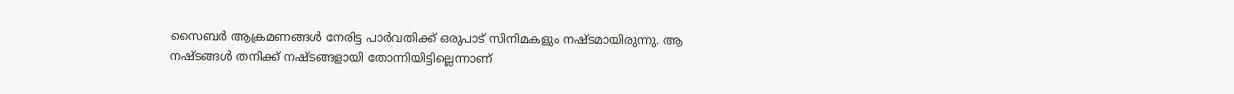സൈബർ ആക്രമണങ്ങൾ നേരിട്ട പാർവതിക്ക് ഒരുപാട് സിനിമകളും നഷ്ടമായിരുന്നു. ആ നഷ്ടങ്ങൾ തനിക്ക് നഷ്ടങ്ങളായി തോന്നിയിട്ടില്ലെന്നാണ്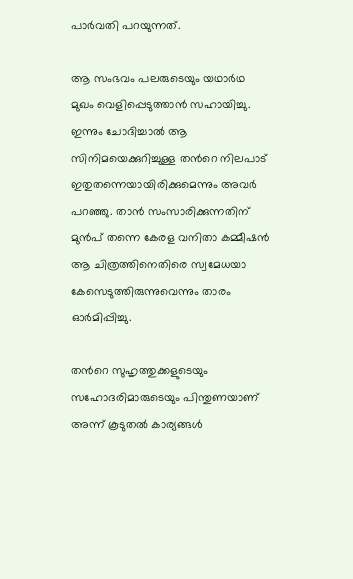പാർവതി പറയുന്നത്.

ആ സംഭവം പലരുടെയും യഥാർഥ മുഖം വെളിപ്പെടുത്താൻ സഹായിച്ചു. ഇന്നും ചോദിച്ചാൽ ആ സിനിമയെക്കുറിച്ചുള്ള തന്‍റെ നിലപാട് ഇതുതന്നെയായിരിക്കുമെന്നും അവർ പറഞ്ഞു. താൻ സംസാരിക്കുന്നതിന് മുൻപ് തന്നെ കേരള വനിതാ കമ്മീഷൻ ആ ചിത്രത്തിനെതിരെ സ്വമേധയാ കേസെടുത്തിരുന്നുവെന്നും താരം ഓർമിപ്പിച്ചു.

തന്‍റെ സുഹൃത്തുക്കളുടെയും സഹോദരിമാരുടെയും പിന്തുണയാണ് അന്ന് കൂടുതൽ കാര്യങ്ങൾ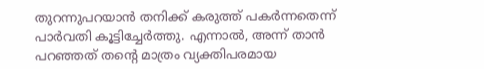തുറന്നുപറയാൻ തനിക്ക് കരുത്ത് പകർന്നതെന്ന് പാർവതി കൂട്ടിച്ചേർത്തു. എന്നാൽ, അന്ന് താൻ പറഞ്ഞത് തന്‍റെ മാത്രം വ്യക്തിപരമായ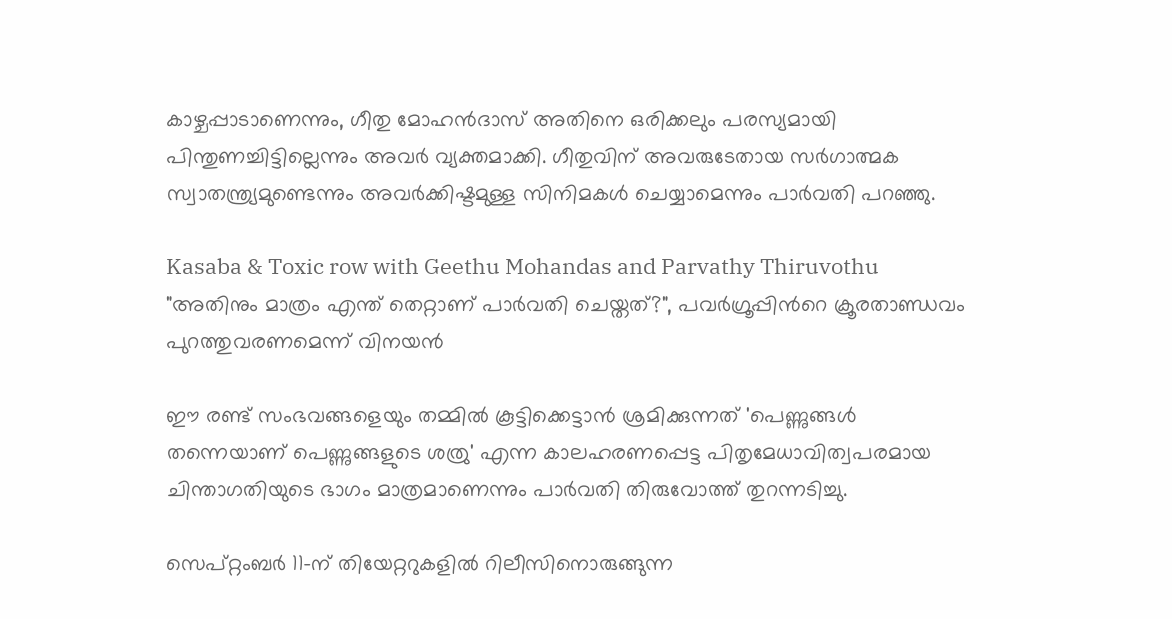കാഴ്ചപ്പാടാണെന്നും, ഗീതു മോഹൻദാസ് അതിനെ ഒരിക്കലും പരസ്യമായി പിന്തുണച്ചിട്ടില്ലെന്നും അവർ വ്യക്തമാക്കി. ഗീതുവിന് അവരുടേതായ സർഗാത്മക സ്വാതന്ത്ര്യമുണ്ടെന്നും അവർക്കിഷ്ടമുള്ള സിനിമകൾ ചെയ്യാമെന്നും പാർവതി പറഞ്ഞു.

Kasaba & Toxic row with Geethu Mohandas and Parvathy Thiruvothu
"അതിനും മാത്രം എന്ത് തെറ്റാണ് പാർവതി ചെയ്തത്?", പവർഗ്രൂപ്പിന്‍റെ ക്രൂരതാണ്ഡവം പുറത്തുവരണമെന്ന് വിനയൻ

ഈ രണ്ട് സംഭവങ്ങളെയും തമ്മിൽ കൂട്ടിക്കെട്ടാൻ ശ്രമിക്കുന്നത് 'പെണ്ണുങ്ങൾ തന്നെയാണ് പെണ്ണുങ്ങളുടെ ശത്രു' എന്ന കാലഹരണപ്പെട്ട പിതൃമേധാവിത്വപരമായ ചിന്താഗതിയുടെ ഭാഗം മാത്രമാണെന്നും പാർവതി തിരുവോത്ത് തുറന്നടിച്ചു.

സെപ്റ്റംബർ 11-ന് തിയേറ്ററുകളിൽ റിലീസിനൊരുങ്ങുന്ന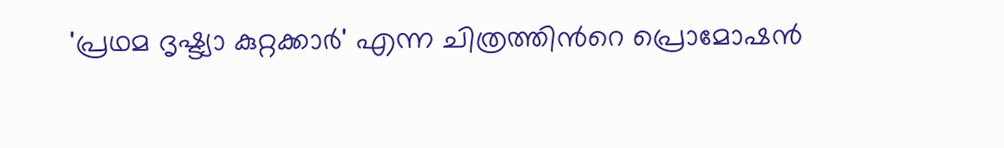'പ്രഥമ ദൃഷ്ട്യാ കുറ്റക്കാർ' എന്ന ചിത്രത്തിന്‍റെ പ്രൊമോഷൻ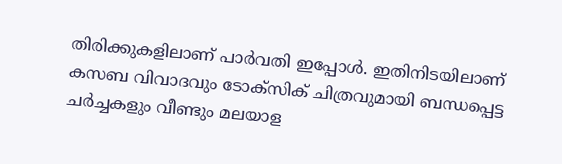തിരിക്കുകളിലാണ് പാർവതി ഇപ്പോൾ. ഇതിനിടയിലാണ് കസബ വിവാദവും ടോക്സിക് ചിത്രവുമായി ബന്ധപ്പെട്ട ചർച്ചകളും വീണ്ടും മലയാള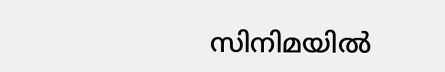സിനിമയിൽ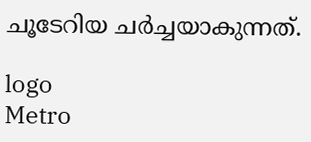ചൂടേറിയ ചർച്ചയാകുന്നത്.

logo
Metro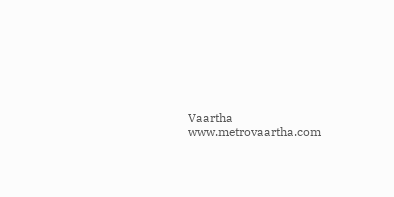Vaartha
www.metrovaartha.com